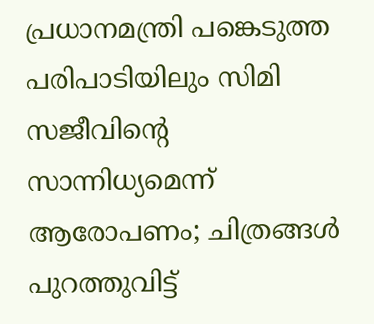പ്രധാനമന്ത്രി പങ്കെടുത്ത പരിപാടിയിലും സിമി സജീവിൻ്റെ സാന്നിധ്യമെന്ന് ആരോപണം; ചിത്രങ്ങൾ പുറത്തുവിട്ട്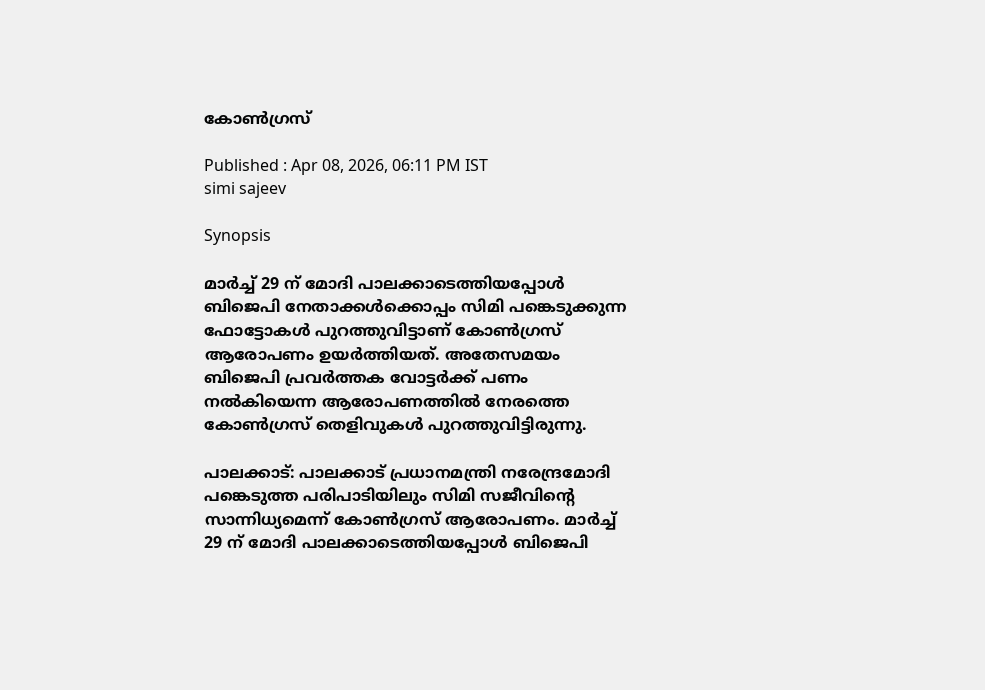കോൺഗ്രസ്

Published : Apr 08, 2026, 06:11 PM IST
simi sajeev

Synopsis

മാർച്ച് 29 ന് മോദി പാലക്കാടെത്തിയപ്പോൾ ബിജെപി നേതാക്കൾക്കൊപ്പം സിമി പങ്കെടുക്കുന്ന ഫോട്ടോകൾ പുറത്തുവിട്ടാണ് കോൺഗ്രസ് ആരോപണം ഉയർത്തിയത്. അതേസമയം ബിജെപി പ്രവർത്തക വോട്ടർക്ക് പണം നൽകിയെന്ന ആരോപണത്തിൽ നേരത്തെ കോൺഗ്രസ് തെളിവുകൾ പുറത്തുവിട്ടിരുന്നു.

പാലക്കാട്: പാലക്കാട് പ്രധാനമന്ത്രി നരേന്ദ്രമോദി പങ്കെടുത്ത പരിപാടിയിലും സിമി സജീവിൻ്റെ സാന്നിധ്യമെന്ന് കോൺഗ്രസ് ആരോപണം. മാർച്ച് 29 ന് മോദി പാലക്കാടെത്തിയപ്പോൾ ബിജെപി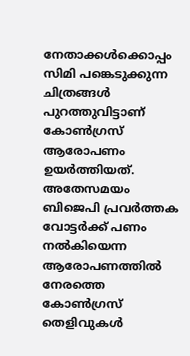നേതാക്കൾക്കൊപ്പം സിമി പങ്കെടുക്കുന്ന ചിത്രങ്ങൾ പുറത്തുവിട്ടാണ് കോൺഗ്രസ് ആരോപണം ഉയർത്തിയത്.  അതേസമയം ബിജെപി പ്രവർത്തക വോട്ടർക്ക് പണം നൽകിയെന്ന ആരോപണത്തിൽ നേരത്തെ കോൺഗ്രസ് തെളിവുകൾ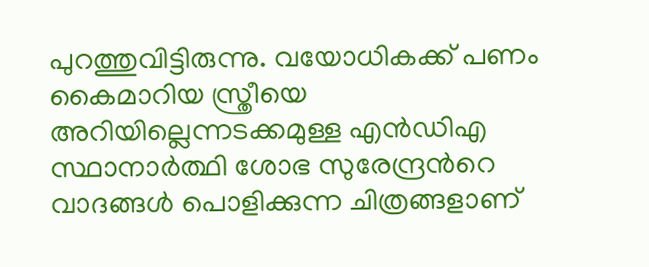പുറത്തുവിട്ടിരുന്നു. വയോധികക്ക് പണം കൈമാറിയ സ്ത്രീയെ അറിയില്ലെന്നടക്കമുള്ള എൻഡിഎ സ്ഥാനാർത്ഥി ശോഭ സുരേന്ദ്രന്‍റെ വാദങ്ങൾ പൊളിക്കുന്ന ചിത്രങ്ങളാണ്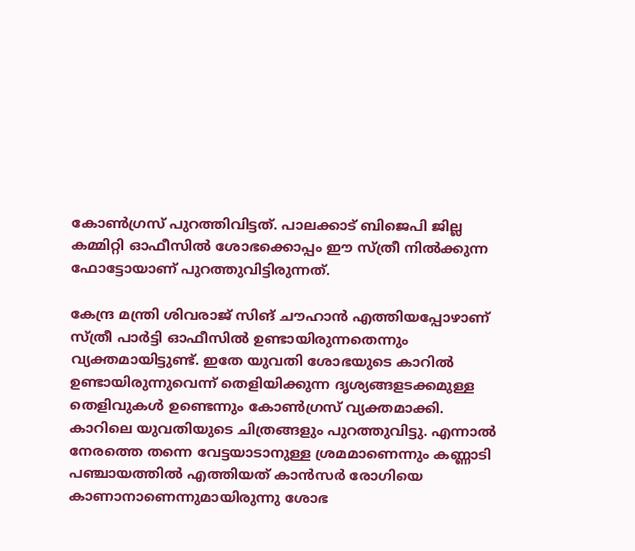കോൺഗ്രസ് പുറത്തിവിട്ടത്. പാലക്കാട് ബിജെപി ജില്ല കമ്മിറ്റി ഓഫീസിൽ ശോഭക്കൊപ്പം ഈ സ്ത്രീ നിൽക്കുന്ന ഫോട്ടോയാണ് പുറത്തുവിട്ടിരുന്നത്.

കേന്ദ്ര മന്ത്രി ശിവരാജ് സിങ് ചൗഹാൻ എത്തിയപ്പോഴാണ് സ്ത്രീ പാർട്ടി ഓഫീസിൽ ഉണ്ടായിരുന്നതെന്നും വ്യക്തമായിട്ടുണ്ട്. ഇതേ യുവതി ശോഭയുടെ കാറിൽ ഉണ്ടായിരുന്നുവെന്ന് തെളിയിക്കുന്ന ദൃശ്യങ്ങളടക്കമുള്ള തെളിവുകൾ ഉണ്ടെന്നും കോൺഗ്രസ് വ്യക്തമാക്കി. കാറിലെ യുവതിയുടെ ചിത്രങ്ങളും പുറത്തുവിട്ടു. എന്നാൽ നേരത്തെ തന്നെ വേട്ടയാടാനുള്ള ശ്രമമാണെന്നും കണ്ണാടി പ‍ഞ്ചായത്തിൽ എത്തിയത് കാൻസർ രോഗിയെ കാണാനാണെന്നുമായിരുന്നു ശോഭ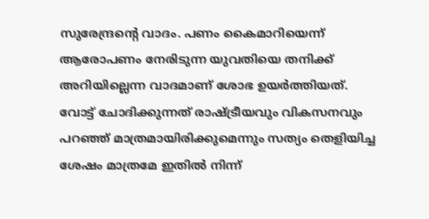സുരേന്ദ്രന്റെ വാദം. പണം കൈമാറിയെന്ന് ആരോപണം നേരിടുന്ന യുവതിയെ തനിക്ക് അറിയില്ലെന്ന വാദമാണ് ശോഭ ഉയർത്തിയത്. വോട്ട് ചോദിക്കുന്നത് രാഷ്ട്രീയവും വികസനവും പറഞ്ഞ് മാത്രമായിരിക്കുമെന്നും സത്യം തെളിയിച്ച ശേഷം മാത്രമേ ഇതിൽ നിന്ന്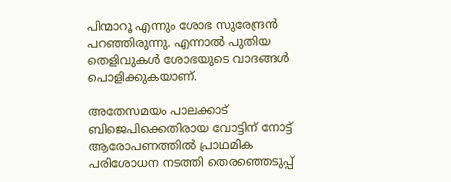പിന്മാറൂ എന്നും ശോഭ സുരേന്ദ്രൻ പറഞ്ഞിരുന്നു. എന്നാൽ പുതിയ തെളിവുകൾ ശോഭയുടെ വാദങ്ങൾ പൊളിക്കുകയാണ്.

അതേസമയം പാലക്കാട് ബിജെപിക്കെതിരായ വോട്ടിന് നോട്ട് ആരോപണത്തിൽ പ്രാഥമിക പരിശോധന നടത്തി തെരഞ്ഞെടുപ്പ്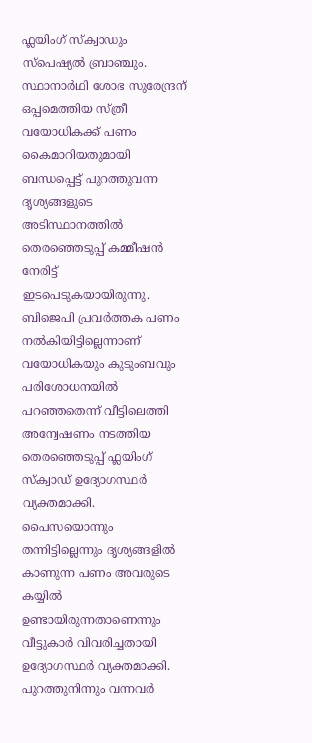ഫ്ലയിംഗ് സ്ക്വാഡും സ്പെഷ്യൽ ബ്രാഞ്ചും. സ്ഥാനാർഥി ശോഭ സുരേന്ദ്രന് ഒപ്പമെത്തിയ സ്ത്രീ വയോധികക്ക് പണം കൈമാറിയതുമായി ബന്ധപ്പെട്ട് പുറത്തുവന്ന ദൃശ്യങ്ങളുടെ അടിസ്ഥാനത്തിൽ തെരഞ്ഞെടുപ്പ് കമ്മീഷൻ നേരിട്ട് ഇടപെടുകയായിരുന്നു. ബിജെപി പ്രവർത്തക പണം നൽകിയിട്ടില്ലെന്നാണ് വയോധികയും കുടുംബവും പരിശോധനയിൽ പറഞ്ഞതെന്ന് വീട്ടിലെത്തി അന്വേഷണം നടത്തിയ തെരഞ്ഞെടുപ്പ് ഫ്ലയിംഗ് സ്ക്വാഡ് ഉദ്യോഗസ്ഥർ വ്യക്തമാക്കി. പൈസയൊന്നും തന്നിട്ടില്ലെന്നും ദൃശ്യങ്ങളിൽ കാണുന്ന പണം അവരുടെ കയ്യിൽ ഉണ്ടായിരുന്നതാണെന്നും വീട്ടുകാർ വിവരിച്ചതായി ഉദ്യോഗസ്ഥർ വ്യക്തമാക്കി. പുറത്തുനിന്നും വന്നവർ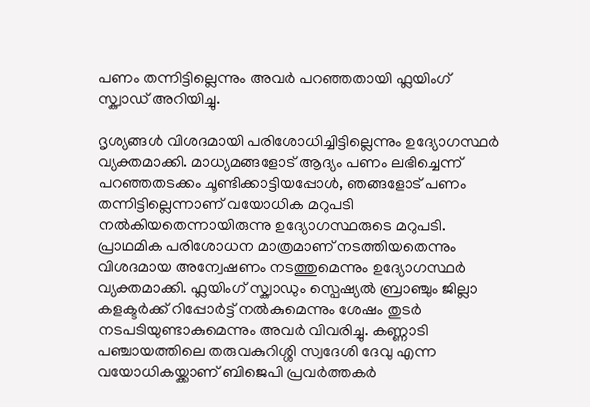പണം തന്നിട്ടില്ലെന്നും അവർ പറഞ്ഞതായി ഫ്ലയിംഗ് സ്ക്വാഡ് അറിയിച്ചു.

ദൃശ്യങ്ങൾ വിശദമായി പരിശോധിച്ചിട്ടില്ലെന്നും ഉദ്യോഗസ്ഥർ വ്യക്തമാക്കി. മാധ്യമങ്ങളോട് ആദ്യം പണം ലഭിച്ചെന്ന് പറഞ്ഞതടക്കം ചൂണ്ടിക്കാട്ടിയപ്പോൾ, ഞങ്ങളോട് പണം തന്നിട്ടില്ലെന്നാണ് വയോധിക മറുപടി നൽകിയതെന്നായിരുന്നു ഉദ്യോഗസ്ഥരുടെ മറുപടി. പ്രാഥമിക പരിശോധന മാത്രമാണ് നടത്തിയതെന്നും വിശദമായ അന്വേഷണം നടത്തുമെന്നും ഉദ്യോഗസ്ഥർ വ്യക്തമാക്കി. ഫ്ലയിംഗ് സ്ക്വാഡും സ്പെഷ്യൽ ബ്രാഞ്ചും ജില്ലാ കളക്ടർക്ക് റിപ്പോർട്ട് നൽകുമെന്നും ശേഷം തുടർ നടപടിയുണ്ടാകുമെന്നും അവർ വിവരിച്ചു. കണ്ണാടി പഞ്ചായത്തിലെ തരുവകുറിശ്ശി സ്വദേശി ദേവു എന്ന വയോധികയ്ക്കാണ് ബിജെപി പ്രവർത്തകർ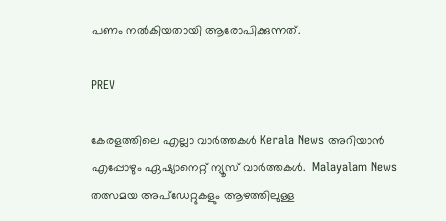പണം നൽകിയതായി ആരോപിക്കുന്നത്.

PREV

കേരളത്തിലെ എല്ലാ വാർത്തകൾ Kerala News അറിയാൻ  എപ്പോഴും ഏഷ്യാനെറ്റ് ന്യൂസ് വാർത്തകൾ.  Malayalam News   തത്സമയ അപ്‌ഡേറ്റുകളും ആഴത്തിലുള്ള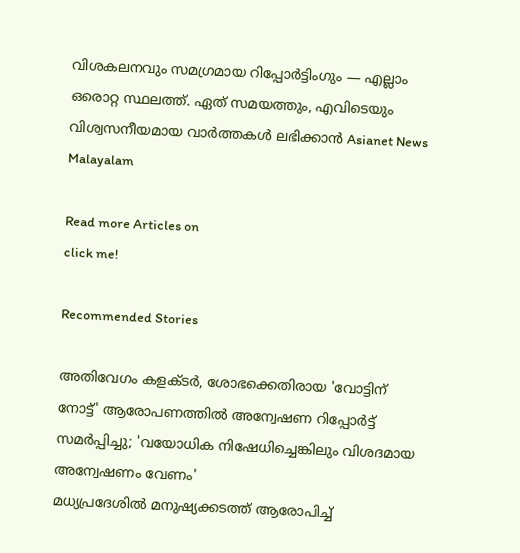വിശകലനവും സമഗ്രമായ റിപ്പോർട്ടിംഗും — എല്ലാം ഒരൊറ്റ സ്ഥലത്ത്. ഏത് സമയത്തും, എവിടെയും വിശ്വസനീയമായ വാർത്തകൾ ലഭിക്കാൻ Asianet News Malayalam

Read more Articles on
click me!

Recommended Stories

അതിവേഗം കളക്ടർ, ശോഭക്കെതിരായ 'വോട്ടിന് നോട്ട്' ആരോപണത്തിൽ അന്വേഷണ റിപ്പോർട്ട് സമർപ്പിച്ചു; 'വയോധിക നിഷേധിച്ചെങ്കിലും വിശദമായ അന്വേഷണം വേണം'
മധ്യപ്രദേശിൽ മനുഷ്യക്കടത്ത് ആരോപിച്ച്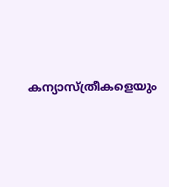കന്യാസ്ത്രീകളെയും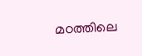മഠത്തിലെ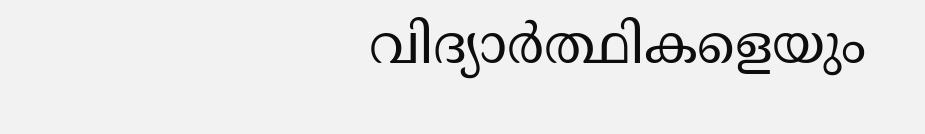വിദ്യാര്‍ത്ഥികളെയും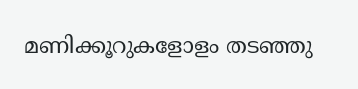മണിക്കൂറുകളോളം തടഞ്ഞു